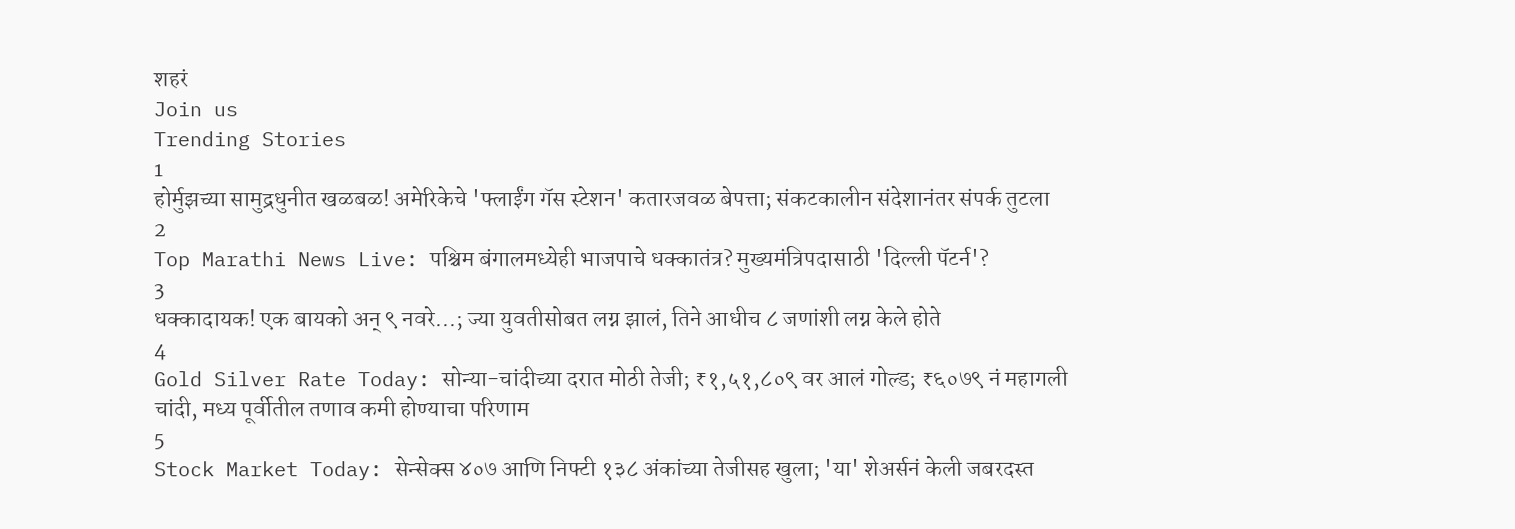शहरं
Join us
Trending Stories
1
होर्मुझच्या सामुद्रधुनीत खळबळ! अमेरिकेचे 'फ्लाईंग गॅस स्टेशन' कतारजवळ बेपत्ता; संकटकालीन संदेशानंतर संपर्क तुटला
2
Top Marathi News Live: पश्चिम बंगालमध्येही भाजपाचे धक्कातंत्र? मुख्यमंत्रिपदासाठी 'दिल्ली पॅटर्न'?
3
धक्कादायक! एक बायको अन् ९ नवरे...; ज्या युवतीसोबत लग्न झालं, तिने आधीच ८ जणांशी लग्न केले होते
4
Gold Silver Rate Today: सोन्या-चांदीच्या दरात मोठी तेजी; ₹१,५१,८०९ वर आलं गोल्ड; ₹६०७९ नं महागली चांदी, मध्य पूर्वीतील तणाव कमी होण्याचा परिणाम
5
Stock Market Today: सेन्सेक्स ४०७ आणि निफ्टी १३८ अंकांच्या तेजीसह खुला; 'या' शेअर्सनं केली जबरदस्त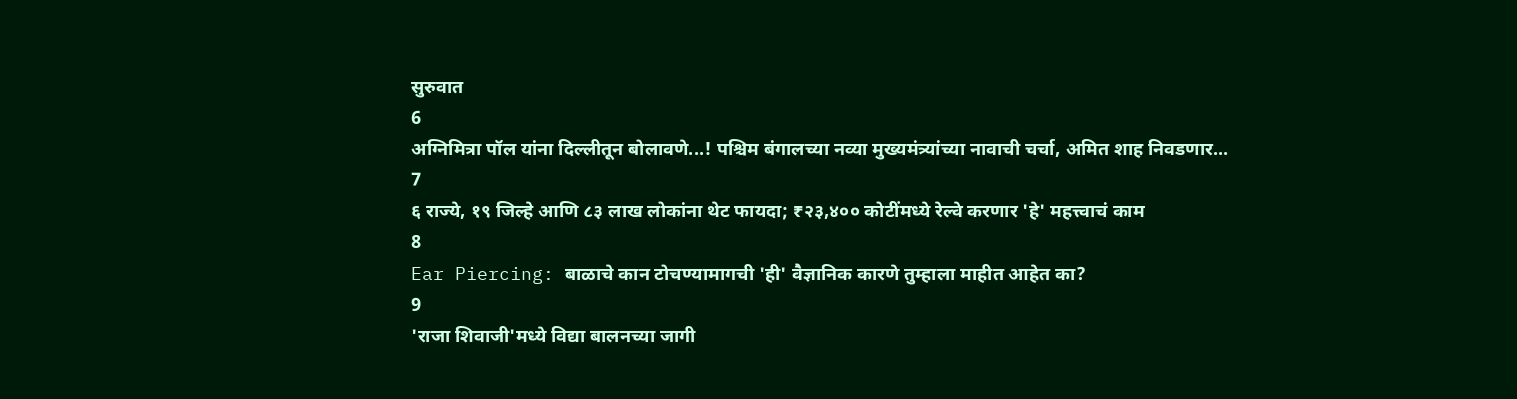सुरुवात
6
अग्निमित्रा पॉल यांना दिल्लीतून बोलावणे...! पश्चिम बंगालच्या नव्या मुख्यमंत्र्यांच्या नावाची चर्चा, अमित शाह निवडणार...
7
६ राज्ये, १९ जिल्हे आणि ८३ लाख लोकांना थेट फायदा; ₹२३,४०० कोटींमध्ये रेल्वे करणार 'हे' महत्त्वाचं काम
8
Ear Piercing: बाळाचे कान टोचण्यामागची 'ही' वैज्ञानिक कारणे तुम्हाला माहीत आहेत का?
9
'राजा शिवाजी'मध्ये विद्या बालनच्या जागी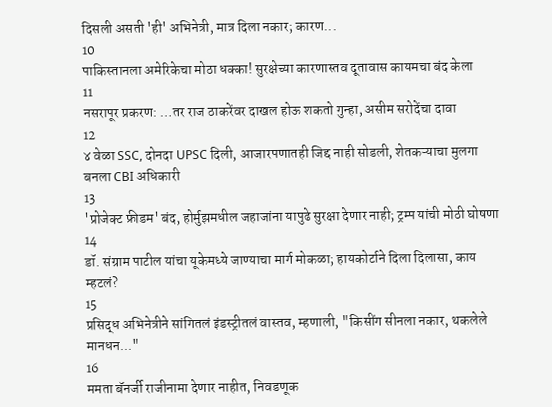दिसली असती 'ही' अभिनेत्री, मात्र दिला नकार; कारण...
10
पाकिस्तानला अमेरिकेचा मोठा धक्का! सुरक्षेच्या कारणास्तव दूतावास कायमचा बंद केला
11
नसरापूर प्रकरण: …तर राज ठाकरेंवर दाखल होऊ शकतो गुन्हा, असीम सरोदेंचा दावा
12
४ वेळा SSC, दोनदा UPSC दिली, आजारपणातही जिद्द नाही सोडली, शेतकऱ्याचा मुलगा बनला CBI अधिकारी
13
'प्रोजेक्ट फ्रीडम' बंद, होर्मुझमधील जहाजांना यापुढे सुरक्षा देणार नाही; ट्रम्प यांची मोठी घोषणा
14
डॉ. संग्राम पाटील यांचा यूकेमध्ये जाण्याचा मार्ग मोकळा; हायकोर्टाने दिला दिलासा, काय म्हटलं?
15
प्रसिद्ध अभिनेत्रीने सांगितलं इंडस्ट्रीतलं वास्तव, म्हणाली, "किसींग सीनला नकार, थकलेले मानधन..."
16
ममता बॅनर्जी राजीनामा देणार नाहीत, निवडणूक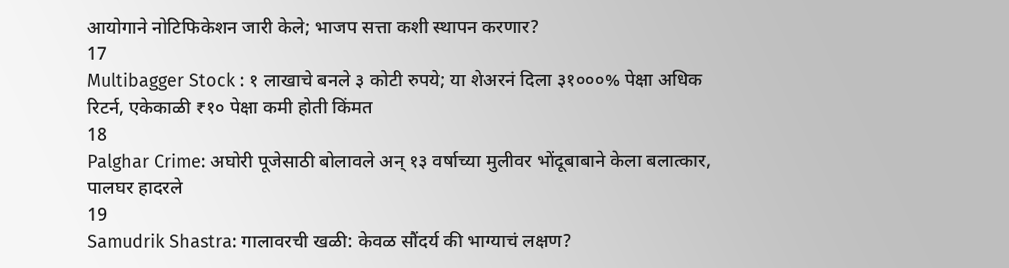आयोगाने नोटिफिकेशन जारी केले; भाजप सत्ता कशी स्थापन करणार?
17
Multibagger Stock : १ लाखाचे बनले ३ कोटी रुपये; या शेअरनं दिला ३१०००% पेक्षा अधिक रिटर्न, एकेकाळी ₹१० पेक्षा कमी होती किंमत
18
Palghar Crime: अघोरी पूजेसाठी बोलावले अन् १३ वर्षाच्या मुलीवर भोंदूबाबाने केला बलात्कार, पालघर हादरले
19
Samudrik Shastra: गालावरची खळी: केवळ सौंदर्य की भाग्याचं लक्षण?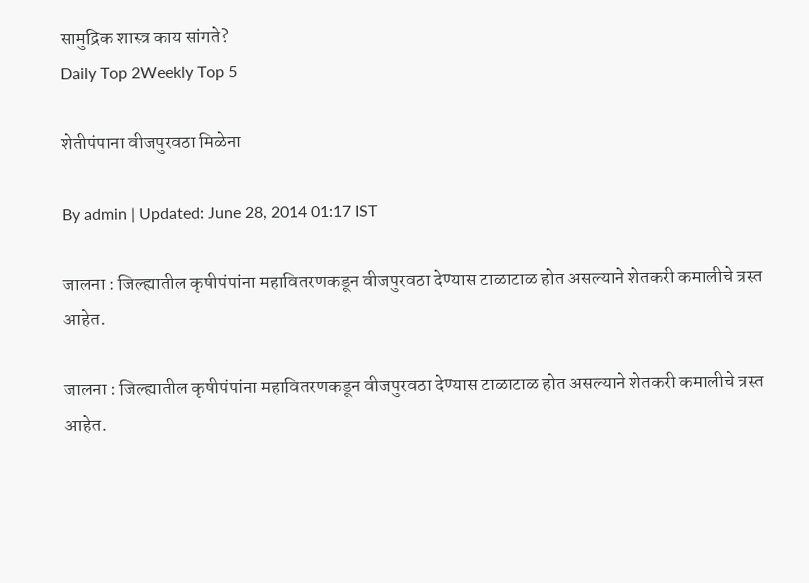सामुद्रिक शास्त्र काय सांगते?
Daily Top 2Weekly Top 5

शेतीपंपाना वीजपुरवठा मिळेना

By admin | Updated: June 28, 2014 01:17 IST

जालना : जिल्ह्यातील कृषीपंपांना महावितरणकडून वीजपुरवठा देण्यास टाळाटाळ होत असल्याने शेतकरी कमालीचे त्रस्त आहेत.

जालना : जिल्ह्यातील कृषीपंपांना महावितरणकडून वीजपुरवठा देण्यास टाळाटाळ होत असल्याने शेतकरी कमालीचे त्रस्त आहेत.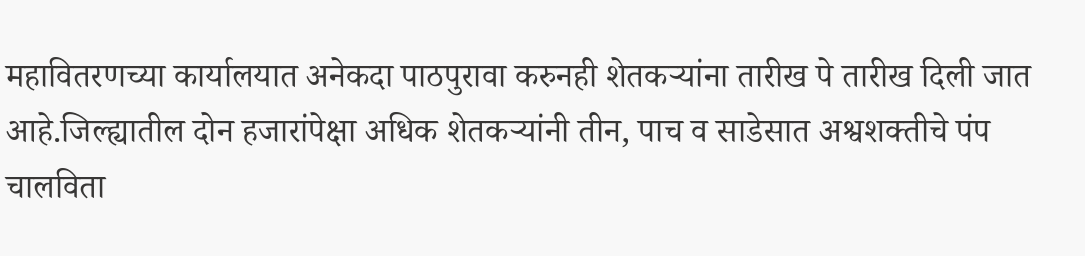महावितरणच्या कार्यालयात अनेकदा पाठपुरावा करुनही शेतकऱ्यांना तारीख पे तारीख दिली जात आहे.जिल्ह्यातील दोन हजारांपेक्षा अधिक शेतकऱ्यांनी तीन, पाच व साडेसात अश्वशक्तीचे पंप चालविता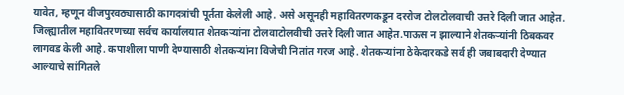यावेत, म्हणून वीजपुरवठ्यासाठी कागदत्रांची पूर्तता केलेली आहे. असे असूनही महावितरणकडून दररोज टोलटोलवाची उत्तरे दिली जात आहेत. जिल्ह्यातील महावितरणच्या सर्वच कार्यालयात शेतकऱ्यांना टोलवाटोलवीची उत्तरे दिली जात आहेत.पाऊस न झाल्याने शेतकऱ्यांनी ठिबकवर लागवड केली आहे. कपाशीला पाणी देण्यासाठी शेतकऱ्यांना विजेची नितांत गरज आहे. शेतकऱ्यांना ठेकेदारकडे सर्व ही जबाबदारी देण्यात आल्याचे सांगितले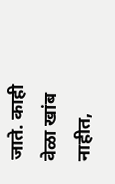जाते. काही वेळा खांब नाहीत,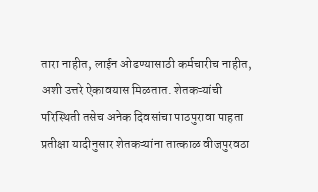तारा नाहीत, लाईन ओढण्यासाठी कर्मचारीच नाहीत, अशी उत्तरे ऐकावयास मिळतात. शेतकऱ्यांची परिस्थिती तसेच अनेक दिवसांचा पाठपुरावा पाहता प्रतीक्षा यादीनुसार शेतकऱ्यांना तात्काळ वीजपुरवठा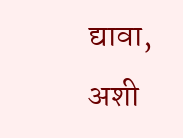द्यावा, अशी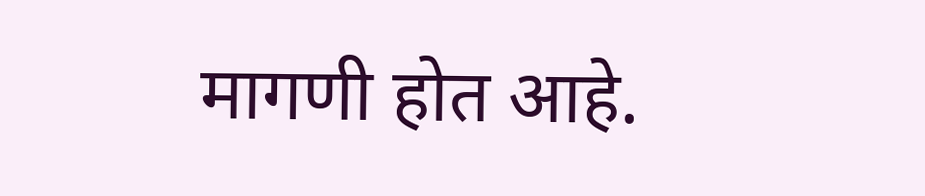मागणी होत आहे.